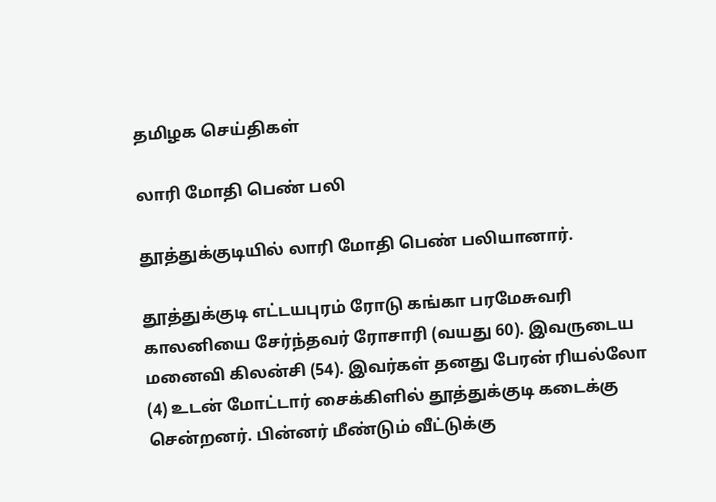தமிழக செய்திகள்

லாரி மோதி பெண் பலி

தூத்துக்குடியில் லாரி மோதி பெண் பலியானார்.

தூத்துக்குடி எட்டயபுரம் ரோடு கங்கா பரமேசுவரி காலனியை சேர்ந்தவர் ரோசாரி (வயது 60). இவருடைய மனைவி கிலன்சி (54). இவர்கள் தனது பேரன் ரியல்லோ (4) உடன் மோட்டார் சைக்கிளில் தூத்துக்குடி கடைக்கு சென்றனர். பின்னர் மீண்டும் வீட்டுக்கு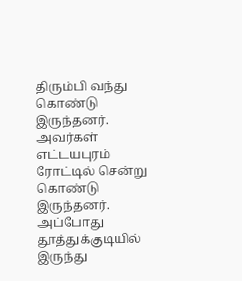திரும்பி வந்து கொண்டு இருந்தனர். அவர்கள் எட்டயபுரம் ரோட்டில் சென்று கொண்டு இருந்தனர். அப்போது தூத்துக்குடியில் இருந்து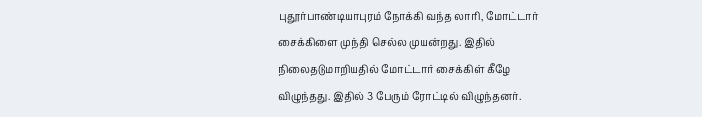புதூர்பாண்டியாபுரம் நோக்கி வந்த லாரி, மோட்டார் சைக்கிளை முந்தி செல்ல முயன்றது. இதில் நிலைதடுமாறியதில் மோட்டார் சைக்கிள் கீழே விழுந்தது. இதில் 3 பேரும் ரோட்டில் விழுந்தனர்.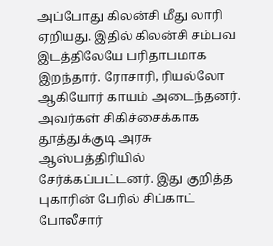அப்போது கிலன்சி மீது லாரி ஏறியது. இதில் கிலன்சி சம்பவ இடத்திலேயே பரிதாபமாக இறந்தார். ரோசாரி, ரியல்லோ ஆகியோர் காயம் அடைந்தனர். அவர்கள் சிகிச்சைக்காக தூத்துக்குடி அரசு ஆஸ்பத்திரியில் சேர்க்கப்பட்டனர். இது குறித்த புகாரின் பேரில் சிப்காட் போலீசார்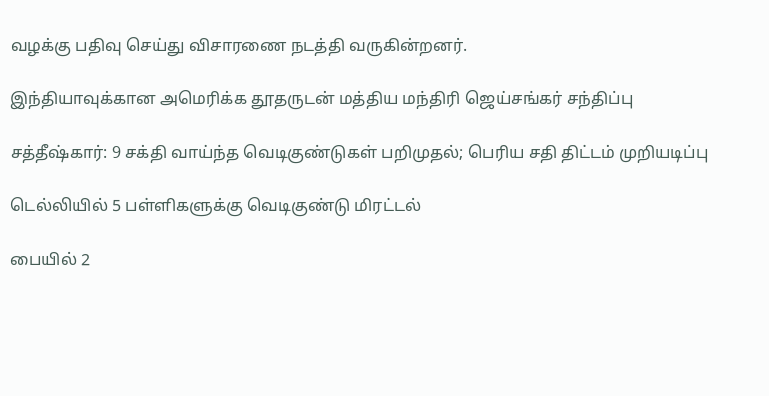வழக்கு பதிவு செய்து விசாரணை நடத்தி வருகின்றனர்.

இந்தியாவுக்கான அமெரிக்க தூதருடன் மத்திய மந்திரி ஜெய்சங்கர் சந்திப்பு

சத்தீஷ்கார்: 9 சக்தி வாய்ந்த வெடிகுண்டுகள் பறிமுதல்; பெரிய சதி திட்டம் முறியடிப்பு

டெல்லியில் 5 பள்ளிகளுக்கு வெடிகுண்டு மிரட்டல்

பையில் 2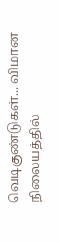வெடிகுண்டுகள்... விமான நிலையத்தில்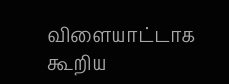விளையாட்டாக கூறிய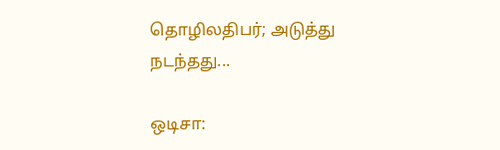தொழிலதிபர்; அடுத்து நடந்தது...

ஒடிசா: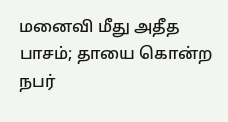மனைவி மீது அதீத பாசம்; தாயை கொன்ற நபர்